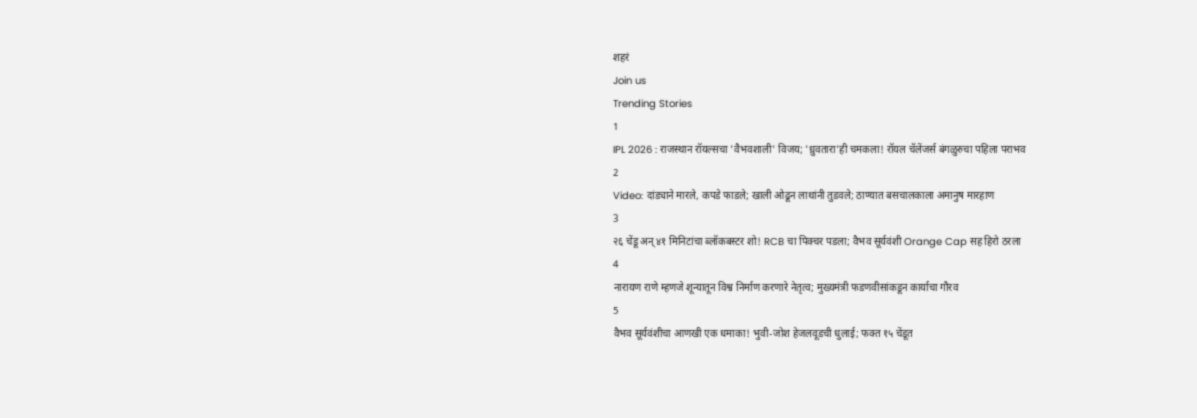शहरं
Join us
Trending Stories
1
IPL 2026 : राजस्थान रॉयल्सचा 'वैभवशाली' विजय; 'ध्रुवतारा'ही चमकला! रॉयल चॅलेंजर्स बंगळुरुचा पहिला पराभव
2
Video: दांड्याने मारले, कपडे फाडले; खाली ओढून लाथांनी तुडवले; ठाण्यात बसचालकाला अमानुष मारहाण
3
२६ चेंडू अन् ४१ मिनिटांचा ब्लॉकबस्टर शो! RCB चा पिक्चर पडला; वैभव सूर्यवंशी Orange Cap सह हिरो ठरला
4
नारायण राणे म्हणजे शून्यातून विश्व निर्माण करणारे नेतृत्व; मुख्यमंत्री फडणवीसांकडून कार्याचा गौरव
5
वैभव सूर्यवंशीचा आणखी एक धमाका! भुवी-जोश हेजलवूडची धुलाई; फक्त १५ चेंडूत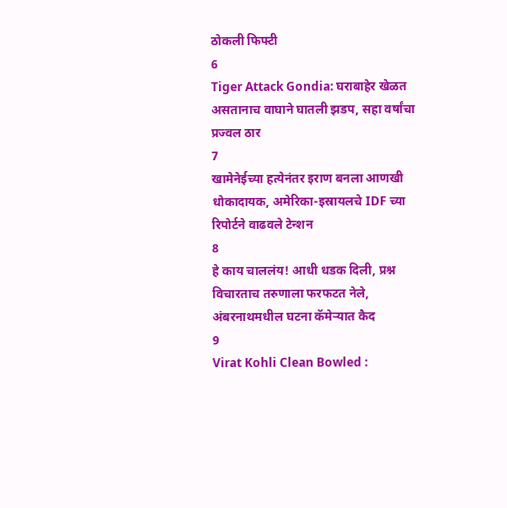ठोकली फिफ्टी
6
Tiger Attack Gondia: घराबाहेर खेळत असतानाच वाघाने घातली झडप, सहा वर्षांचा प्रज्वल ठार
7
खामेनेईच्या हत्येनंतर इराण बनला आणखी धोकादायक, अमेरिका-इस्रायलचे IDF च्या रिपोर्टने वाढवले टेन्शन
8
हे काय चाललंय! आधी धडक दिली, प्रश्न विचारताच तरुणाला फरफटत नेले, अंबरनाथमधील घटना कॅमेऱ्यात कैद
9
Virat Kohli Clean Bowled :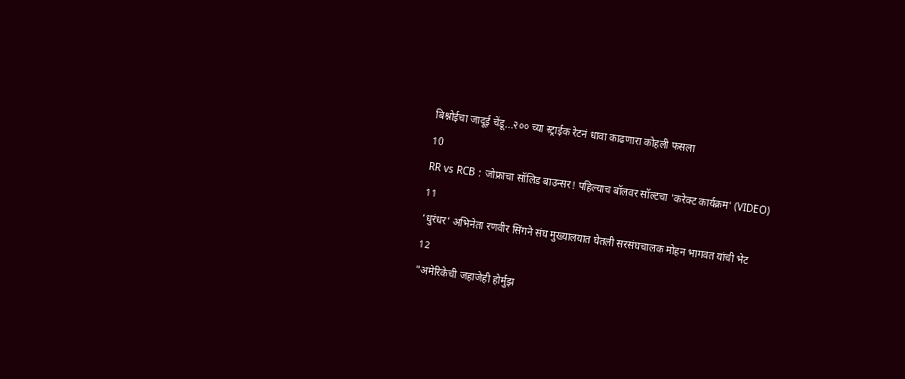बिश्नोईचा जादूई चेंडू...२०० च्या स्ट्राईक रेटनं धावा काढणारा कोहली फसला
10
RR vs RCB : जोफ्राचा सॉलिड बाउन्सर! पहिल्याच बॉलवर सॉल्टचा 'करेक्ट कार्यक्रम' (VIDEO)
11
‘धुरंधर’ अभिनेता रणवीर सिंगने संघ मुख्यालयात घेतली सरसंघचालक मोहन भागवत यांची भेट
12
"अमेरिकेची जहाजेही होर्मुझ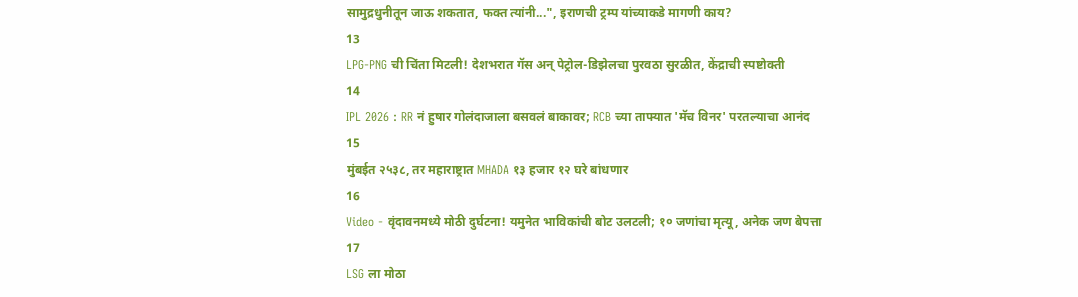सामुद्रधुनीतून जाऊ शकतात, फक्त त्यांनी...", इराणची ट्रम्प यांच्याकडे मागणी काय?
13
LPG-PNG ची चिंता मिटली! देशभरात गॅस अन् पेट्रोल-डिझेलचा पुरवठा सुरळीत, केंद्राची स्पष्टोक्ती
14
IPL 2026 : RR नं हुषार गोलंदाजाला बसवलं बाकावर; RCB च्या ताफ्यात 'मॅच विनर' परतल्याचा आनंद
15
मुंबईत २५३८, तर महाराष्ट्रात MHADA १३ हजार १२ घरे बांधणार
16
Video - वृंदावनमध्ये मोठी दुर्घटना! यमुनेत भाविकांची बोट उलटली; १० जणांचा मृत्यू, अनेक जण बेपत्ता
17
LSG ला मोठा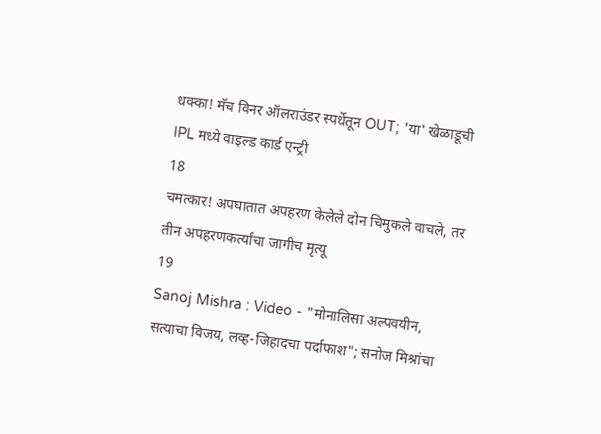धक्का! मॅच विनर ऑलराउंडर स्पर्धेतून OUT; 'या' खेळाडूची IPL मध्ये वाइल्ड कार्ड एन्ट्री
18
चमत्कार! अपघातात अपहरण केलेले दोन चिमुकले वाचले, तर तीन अपहरणकर्त्यांचा जागीच मृत्यू
19
Sanoj Mishra : Video - "मोनालिसा अल्पवयीन, सत्याचा विजय, लव्ह-जिहादचा पर्दाफाश"; सनोज मिश्रांचा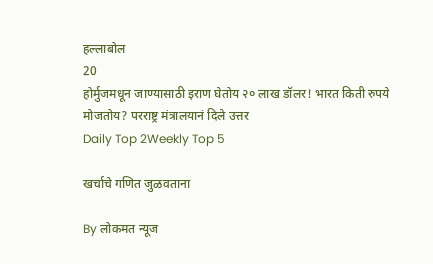हल्लाबोल
20
होर्मुजमधून जाण्यासाठी इराण घेतोय २० लाख डॉलर! भारत किती रुपये मोजतोय? परराष्ट्र मंत्रालयानं दिले उत्तर
Daily Top 2Weekly Top 5

खर्चाचे गणित जुळवताना

By लोकमत न्यूज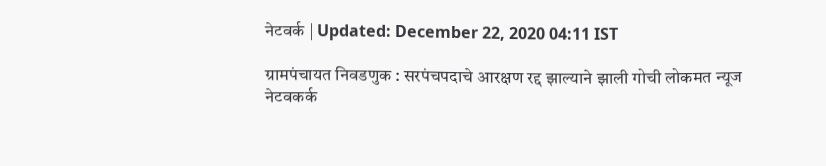नेटवर्क | Updated: December 22, 2020 04:11 IST

ग्रामपंचायत निवडणुक : सरपंचपदाचे आरक्षण रद्द झाल्याने झाली गोची लोकमत न्यूज नेटवकर्क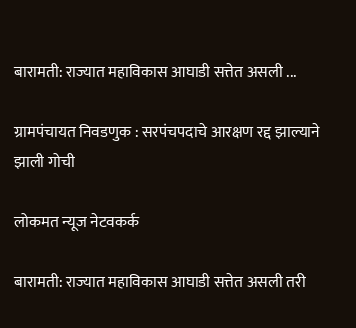बारामती: राज्यात महाविकास आघाडी सत्तेत असली ...

ग्रामपंचायत निवडणुक : सरपंचपदाचे आरक्षण रद्द झाल्याने झाली गोची

लोकमत न्यूज नेटवकर्क

बारामती: राज्यात महाविकास आघाडी सत्तेत असली तरी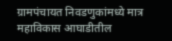ग्रामपंचायत निवडणुकांमध्ये मात्र महाविकास आघाडीतील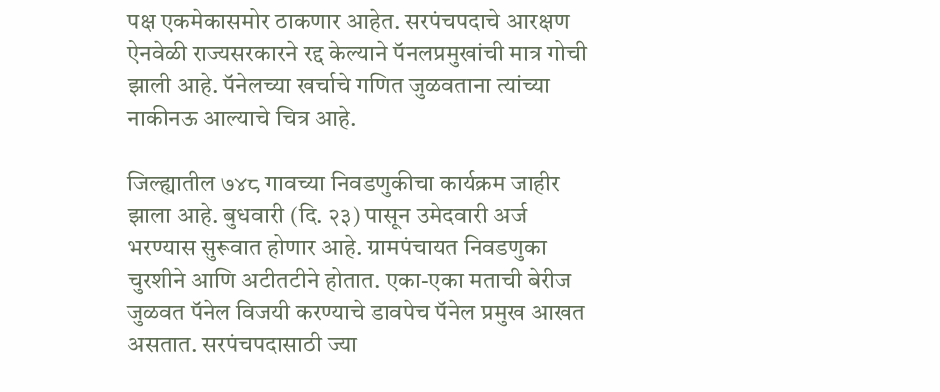पक्ष एकमेकासमोर ठाकणार आहेत. सरपंचपदाचे आरक्षण ऐनवेळी राज्यसरकारने रद्द केल्याने पॅनलप्रमुखांची मात्र गोची झाली आहे. पॅनेलच्या खर्चाचे गणित जुळवताना त्यांच्या नाकीनऊ आल्याचे चित्र आहे.

जिल्ह्यातील ७४८ गावच्या निवडणुकीचा कार्यक्रम जाहीर झाला आहे. बुधवारी (दि. २३) पासून उमेदवारी अर्ज भरण्यास सुरूवात होणार आहे. ग्रामपंचायत निवडणुका चुरशीने आणि अटीतटीने होतात. एका-एका मताची बेरीज जुळवत पॅनेल विजयी करण्याचे डावपेच पॅनेल प्रमुख आखत असतात. सरपंचपदासाठी ज्या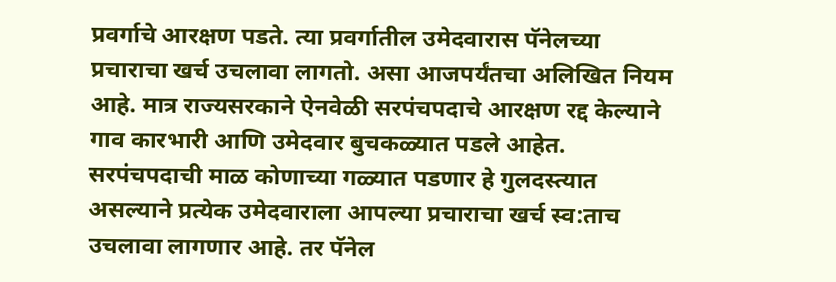प्रवर्गाचे आरक्षण पडते. त्या प्रवर्गातील उमेदवारास पॅनेलच्या प्रचाराचा खर्च उचलावा लागतो. असा आजपर्यंतचा अलिखित नियम आहे. मात्र राज्यसरकाने ऐनवेळी सरपंचपदाचे आरक्षण रद्द केल्याने गाव कारभारी आणि उमेदवार बुचकळ्यात पडले आहेत. सरपंचपदाची माळ कोणाच्या गळ्यात पडणार हे गुलदस्त्यात असल्याने प्रत्येक उमेदवाराला आपल्या प्रचाराचा खर्च स्व:ताच उचलावा लागणार आहे. तर पॅनेल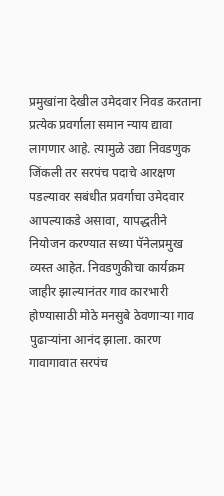प्रमुखांना देखील उमेदवार निवड करताना प्रत्येक प्रवर्गाला समान न्याय द्यावा लागणार आहे. त्यामुळे उद्या निवडणुक जिंकली तर सरपंच पदाचे आरक्षण पडल्यावर सबंधीत प्रवर्गाचा उमेदवार आपल्याकडे असावा, यापद्धतीने नियोजन करण्यात सध्या पॅनेलप्रमुख व्यस्त आहेत. निवडणुकीचा कार्यक्रम जाहीर झाल्यानंतर गाव कारभारी होण्यासाठी मोठे मनसुबे ठेवणाऱ्या गाव पुढाऱ्यांना आनंद झाला. कारण गावागावात सरपंच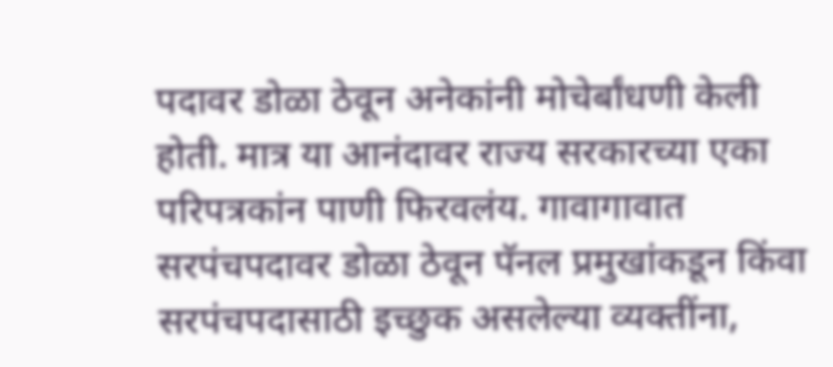पदावर डोळा ठेवून अनेकांनी मोचेर्बांधणी केली होती. मात्र या आनंदावर राज्य सरकारच्या एका परिपत्रकांन पाणी फिरवलंय. गावागावात सरपंचपदावर डोळा ठेवून पॅनल प्रमुखांकडून किंवा सरपंचपदासाठी इच्छुक असलेल्या व्यक्तींना,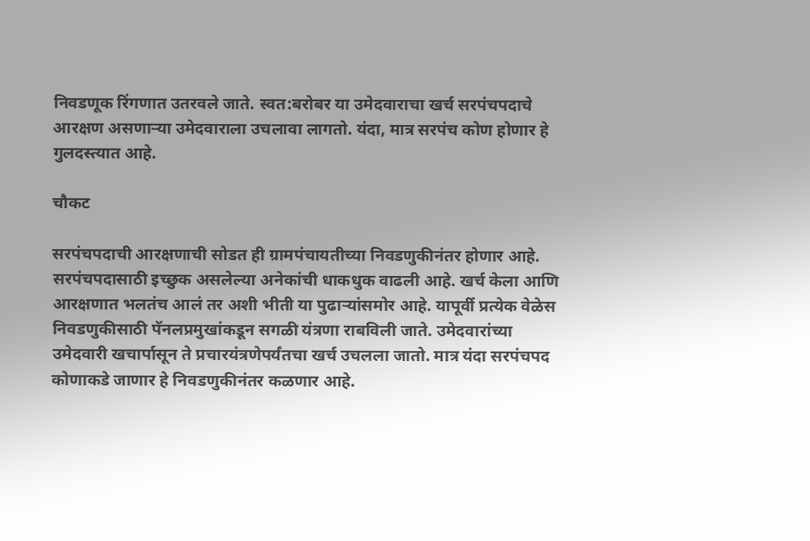निवडणूक रिंगणात उतरवले जाते. स्वत:बरोबर या उमेदवाराचा खर्च सरपंचपदाचे आरक्षण असणाऱ्या उमेदवाराला उचलावा लागतो. यंदा, मात्र सरपंच कोण होणार हे गुलदस्त्यात आहे.

चौकट

सरपंचपदाची आरक्षणाची सोडत ही ग्रामपंचायतीच्या निवडणुकीनंतर होणार आहे. सरपंचपदासाठी इच्छुक असलेल्या अनेकांची धाकधुक वाढली आहे. खर्च केला आणि आरक्षणात भलतंच आलं तर अशी भीती या पुढाऱ्यांसमोर आहे. यापूर्वी प्रत्येक वेळेस निवडणुकीसाठी पॅनलप्रमुखांकडून सगळी यंत्रणा राबविली जाते. उमेदवारांच्या उमेदवारी खचार्पासून ते प्रचारयंत्रणेपर्यंतचा खर्च उचलला जातो. मात्र यंदा सरपंचपद कोणाकडे जाणार हे निवडणुकीनंतर कळणार आहे.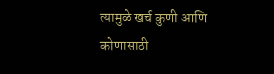त्यामुळे खर्च कुणी आणि कोणासाठी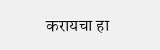करायचा हा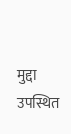मुद्दा उपस्थित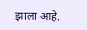झाला आहे.